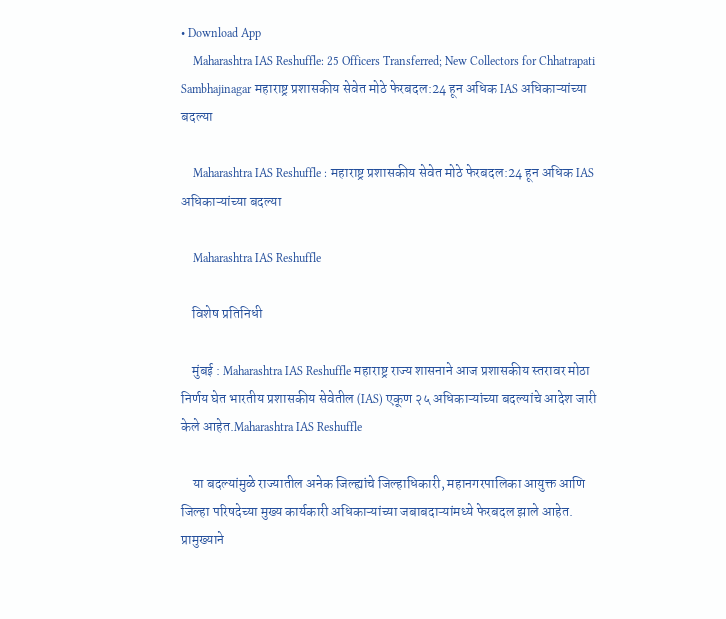• Download App
    Maharashtra IAS Reshuffle: 25 Officers Transferred; New Collectors for Chhatrapati Sambhajinagar महाराष्ट्र प्रशासकीय सेवेत मोठे फेरबदल:24 हून अधिक IAS अधिकाऱ्यांच्या बदल्या

    Maharashtra IAS Reshuffle : महाराष्ट्र प्रशासकीय सेवेत मोठे फेरबदल:24 हून अधिक IAS अधिकाऱ्यांच्या बदल्या

    Maharashtra IAS Reshuffle

    विशेष प्रतिनिधी

    मुंबई : Maharashtra IAS Reshuffle महाराष्ट्र राज्य शासनाने आज प्रशासकीय स्तरावर मोठा निर्णय घेत भारतीय प्रशासकीय सेवेतील (IAS) एकूण २५ अधिकाऱ्यांच्या बदल्यांचे आदेश जारी केले आहेत.Maharashtra IAS Reshuffle

    या बदल्यांमुळे राज्यातील अनेक जिल्ह्यांचे जिल्हाधिकारी, महानगरपालिका आयुक्त आणि जिल्हा परिषदेच्या मुख्य कार्यकारी अधिकाऱ्यांच्या जबाबदाऱ्यांमध्ये फेरबदल झाले आहेत. प्रामुख्याने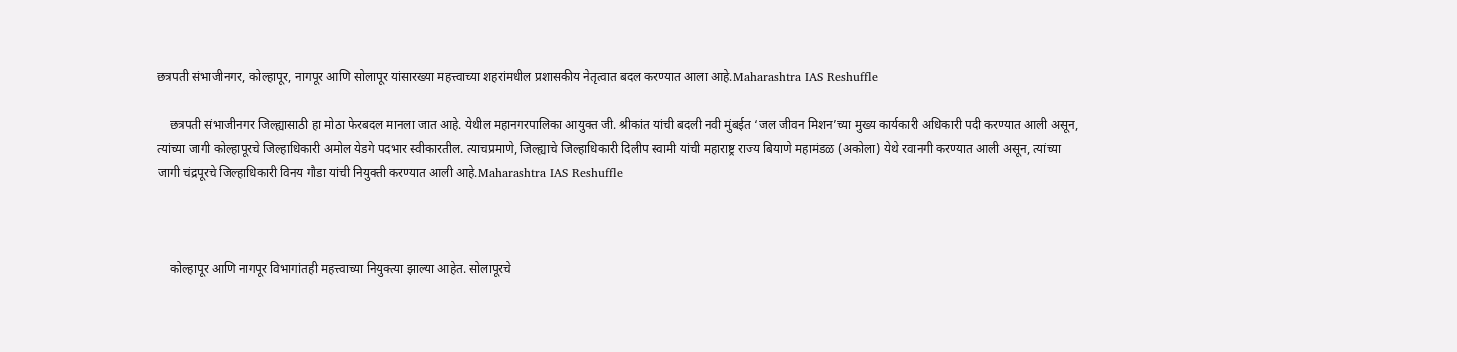छत्रपती संभाजीनगर, कोल्हापूर, नागपूर आणि सोलापूर यांसारख्या महत्त्वाच्या शहरांमधील प्रशासकीय नेतृत्वात बदल करण्यात आला आहे.Maharashtra IAS Reshuffle

    छत्रपती संभाजीनगर जिल्ह्यासाठी हा मोठा फेरबदल मानला जात आहे. येथील महानगरपालिका आयुक्त जी. श्रीकांत यांची बदली नवी मुंबईत ‘जल जीवन मिशन’च्या मुख्य कार्यकारी अधिकारी पदी करण्यात आली असून, त्यांच्या जागी कोल्हापूरचे जिल्हाधिकारी अमोल येडगे पदभार स्वीकारतील. त्याचप्रमाणे, जिल्ह्याचे जिल्हाधिकारी दिलीप स्वामी यांची महाराष्ट्र राज्य बियाणे महामंडळ (अकोला) येथे रवानगी करण्यात आली असून, त्यांच्या जागी चंद्रपूरचे जिल्हाधिकारी विनय गौडा यांची नियुक्ती करण्यात आली आहे.Maharashtra IAS Reshuffle



    कोल्हापूर आणि नागपूर विभागांतही महत्त्वाच्या नियुक्त्या झाल्या आहेत. सोलापूरचे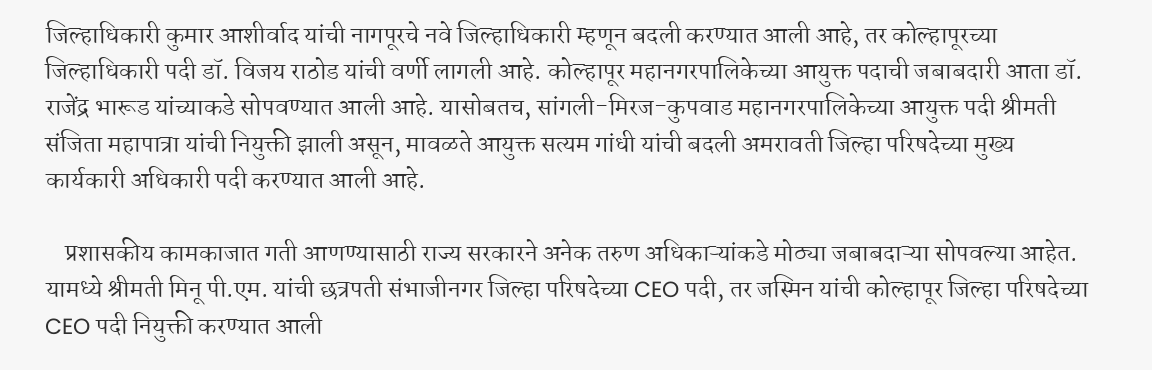जिल्हाधिकारी कुमार आशीर्वाद यांची नागपूरचे नवे जिल्हाधिकारी म्हणून बदली करण्यात आली आहे, तर कोल्हापूरच्या जिल्हाधिकारी पदी डॉ. विजय राठोड यांची वर्णी लागली आहे. कोल्हापूर महानगरपालिकेच्या आयुक्त पदाची जबाबदारी आता डॉ. राजेंद्र भारूड यांच्याकडे सोपवण्यात आली आहे. यासोबतच, सांगली-मिरज-कुपवाड महानगरपालिकेच्या आयुक्त पदी श्रीमती संजिता महापात्रा यांची नियुक्ती झाली असून, मावळते आयुक्त सत्यम गांधी यांची बदली अमरावती जिल्हा परिषदेच्या मुख्य कार्यकारी अधिकारी पदी करण्यात आली आहे.

    प्रशासकीय कामकाजात गती आणण्यासाठी राज्य सरकारने अनेक तरुण अधिकाऱ्यांकडे मोठ्या जबाबदाऱ्या सोपवल्या आहेत. यामध्ये श्रीमती मिनू पी.एम. यांची छत्रपती संभाजीनगर जिल्हा परिषदेच्या CEO पदी, तर जस्मिन यांची कोल्हापूर जिल्हा परिषदेच्या CEO पदी नियुक्ती करण्यात आली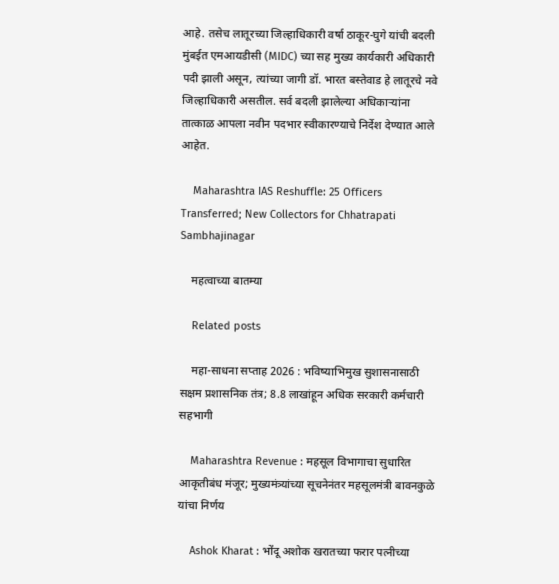आहे. तसेच लातूरच्या जिल्हाधिकारी वर्षा ठाकूर-घुगे यांची बदली मुंबईत एमआयडीसी (MIDC) च्या सह मुख्य कार्यकारी अधिकारी पदी झाली असून, त्यांच्या जागी डॉ. भारत बस्तेवाड हे लातूरचे नवे जिल्हाधिकारी असतील. सर्व बदली झालेल्या अधिकाऱ्यांना तात्काळ आपला नवीन पदभार स्वीकारण्याचे निर्देश देण्यात आले आहेत.

    Maharashtra IAS Reshuffle: 25 Officers Transferred; New Collectors for Chhatrapati Sambhajinagar

    महत्वाच्या बातम्या

    Related posts

    महा-साधना सप्ताह 2026 : भविष्याभिमुख सुशासनासाठी सक्षम प्रशासनिक तंत्र; 8.8 लाखांहून अधिक सरकारी कर्मचारी सहभागी

    Maharashtra Revenue : महसूल विभागाचा सुधारित आकृतीबंध मंजूर; मुख्यमंत्र्यांच्या सूचनेनंतर महसूलमंत्री बावनकुळे यांचा निर्णय

    Ashok Kharat : भोंदू अशोक खरातच्या फरार पत्नीच्या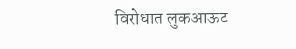विरोधात लुकआऊट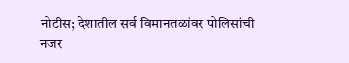नोटीस; देशातील सर्व विमानतळांवर पोलिसांची नजर